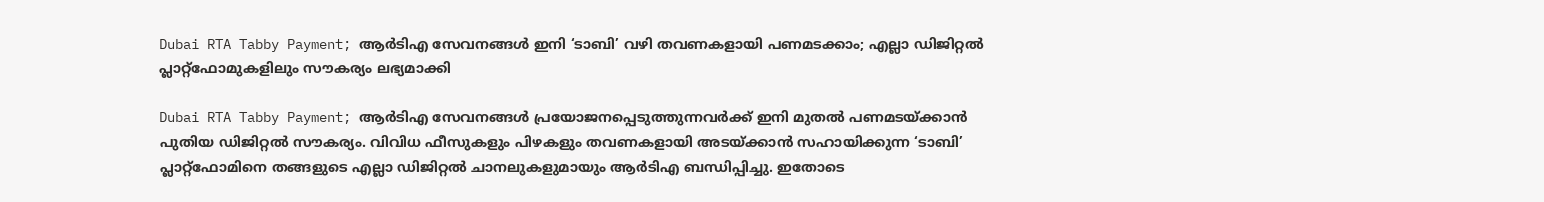Dubai RTA Tabby Payment; ആർടിഎ സേവനങ്ങൾ ഇനി ‘ടാബി’ വഴി തവണകളായി പണമടക്കാം; എല്ലാ ഡിജിറ്റൽ പ്ലാറ്റ്‌ഫോമുകളിലും സൗകര്യം ലഭ്യമാക്കി

Dubai RTA Tabby Payment; ആർടിഎ സേവനങ്ങൾ പ്രയോജനപ്പെടുത്തുന്നവർക്ക് ഇനി മുതൽ പണമടയ്ക്കാൻ പുതിയ ഡിജിറ്റൽ സൗകര്യം. വിവിധ ഫീസുകളും പിഴകളും തവണകളായി അടയ്ക്കാൻ സഹായിക്കുന്ന ‘ടാബി’ പ്ലാറ്റ്‌ഫോമിനെ തങ്ങളുടെ എല്ലാ ഡിജിറ്റൽ ചാനലുകളുമായും ആർടിഎ ബന്ധിപ്പിച്ചു. ഇതോടെ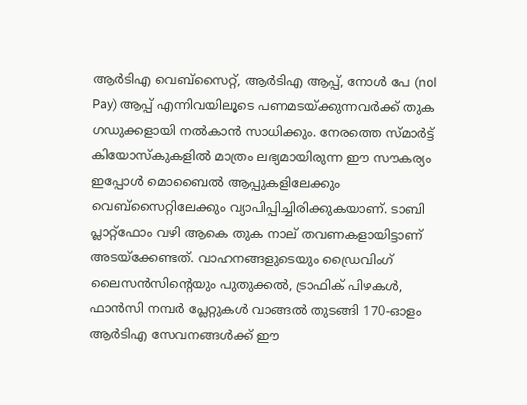ആർടിഎ വെബ്‌സൈറ്റ്, ആർടിഎ ആപ്പ്, നോൾ പേ (nol Pay) ആപ്പ് എന്നിവയിലൂടെ പണമടയ്ക്കുന്നവർക്ക് തുക ഗഡുക്കളായി നൽകാൻ സാധിക്കും. നേരത്തെ സ്മാർട്ട് കിയോസ്‌കുകളിൽ മാത്രം ലഭ്യമായിരുന്ന ഈ സൗകര്യം ഇപ്പോൾ മൊബൈൽ ആപ്പുകളിലേക്കും വെബ്‌സൈറ്റിലേക്കും വ്യാപിപ്പിച്ചിരിക്കുകയാണ്. ടാബി പ്ലാറ്റ്‌ഫോം വഴി ആകെ തുക നാല് തവണകളായിട്ടാണ് അടയ്ക്കേണ്ടത്. വാഹനങ്ങളുടെയും ഡ്രൈവിംഗ് ലൈസൻസിന്റെയും പുതുക്കൽ, ട്രാഫിക് പിഴകൾ, ഫാൻസി നമ്പർ പ്ലേറ്റുകൾ വാങ്ങൽ തുടങ്ങി 170-ഓളം ആർടിഎ സേവനങ്ങൾക്ക് ഈ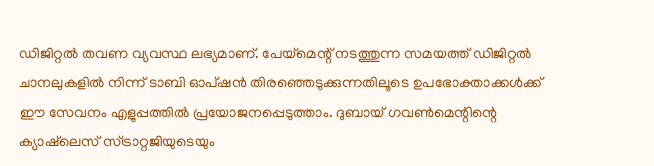ഡിജിറ്റൽ തവണ വ്യവസ്ഥ ലഭ്യമാണ്. പേയ്‌മെന്റ് നടത്തുന്ന സമയത്ത് ഡിജിറ്റൽ ചാനലുകളിൽ നിന്ന് ടാബി ഓപ്ഷൻ തിരഞ്ഞെടുക്കുന്നതിലൂടെ ഉപഭോക്താക്കൾക്ക് ഈ സേവനം എളുപ്പത്തിൽ പ്രയോജനപ്പെടുത്താം. ദുബായ് ഗവൺമെന്റിന്റെ ക്യാഷ്‌ലെസ് സ്ട്രാറ്റജിയുടെയും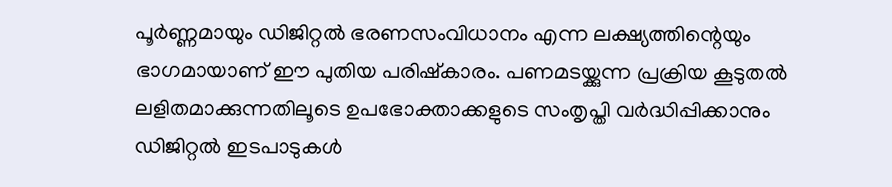പൂർണ്ണമായും ഡിജിറ്റൽ ഭരണസംവിധാനം എന്ന ലക്ഷ്യത്തിന്റെയും ഭാഗമായാണ് ഈ പുതിയ പരിഷ്കാരം. പണമടയ്ക്കുന്ന പ്രക്രിയ കൂടുതൽ ലളിതമാക്കുന്നതിലൂടെ ഉപഭോക്താക്കളുടെ സംതൃപ്തി വർദ്ധിപ്പിക്കാനും ഡിജിറ്റൽ ഇടപാടുകൾ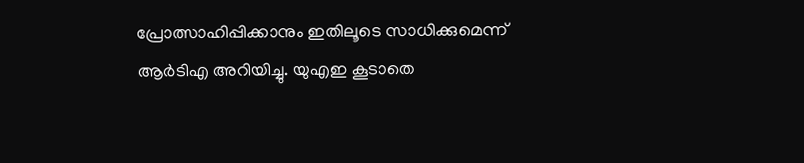പ്രോത്സാഹിപ്പിക്കാനും ഇതിലൂടെ സാധിക്കുമെന്ന് ആർടിഎ അറിയിച്ചു. യുഎഇ കൂടാതെ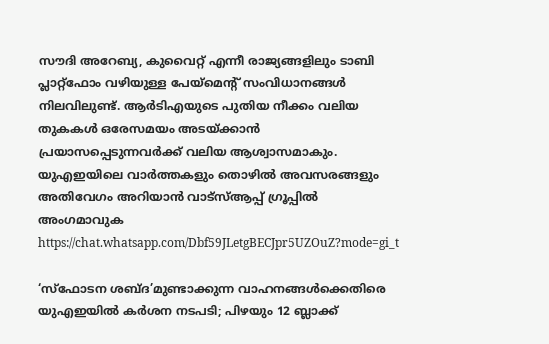സൗദി അറേബ്യ, കുവൈറ്റ് എന്നീ രാജ്യങ്ങളിലും ടാബി പ്ലാറ്റ്‌ഫോം വഴിയുള്ള പേയ്‌മെന്റ് സംവിധാനങ്ങൾ നിലവിലുണ്ട്. ആർടിഎയുടെ പുതിയ നീക്കം വലിയ തുകകൾ ഒരേസമയം അടയ്ക്കാൻ പ്രയാസപ്പെടുന്നവർക്ക് വലിയ ആശ്വാസമാകും. യുഎഇയിലെ വാർത്തകളും തൊഴിൽ അവസരങ്ങളും അതിവേഗം അറിയാൻ വാട്സ്ആപ്പ് ഗ്രൂപ്പിൽ അംഗമാവുക https://chat.whatsapp.com/Dbf59JLetgBECJpr5UZOuZ?mode=gi_t

‘സ്ഫോടന ശബ്ദ’മുണ്ടാക്കുന്ന വാഹനങ്ങൾക്കെതിരെ യുഎഇയിൽ കർശന നടപടി; പിഴയും 12 ബ്ലാക്ക്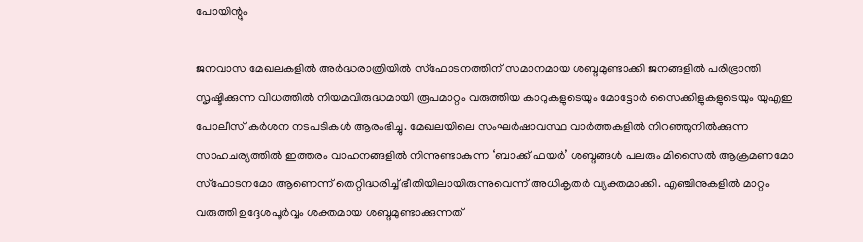പോയിന്റും

ജനവാസ മേഖലകളിൽ അർദ്ധരാത്രിയിൽ സ്ഫോടനത്തിന് സമാനമായ ശബ്ദമുണ്ടാക്കി ജനങ്ങളിൽ പരിഭ്രാന്തി സൃഷ്ടിക്കുന്ന വിധത്തിൽ നിയമവിരുദ്ധമായി രൂപമാറ്റം വരുത്തിയ കാറുകളുടെയും മോട്ടോർ സൈക്കിളുകളുടെയും യുഎഇ പോലീസ് കർശന നടപടികൾ ആരംഭിച്ചു. മേഖലയിലെ സംഘർഷാവസ്ഥ വാർത്തകളിൽ നിറഞ്ഞുനിൽക്കുന്ന സാഹചര്യത്തിൽ ഇത്തരം വാഹനങ്ങളിൽ നിന്നുണ്ടാകുന്ന ‘ബാക്ക് ഫയർ’ ശബ്ദങ്ങൾ പലരും മിസൈൽ ആക്രമണമോ സ്ഫോടനമോ ആണെന്ന് തെറ്റിദ്ധരിച്ച് ഭീതിയിലായിരുന്നുവെന്ന് അധികൃതർ വ്യക്തമാക്കി. എഞ്ചിനുകളിൽ മാറ്റം വരുത്തി ഉദ്ദേശപൂർവ്വം ശക്തമായ ശബ്ദമുണ്ടാക്കുന്നത്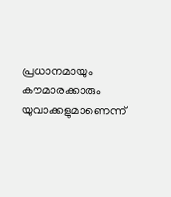പ്രധാനമായും കൗമാരക്കാരും യുവാക്കളുമാണെന്ന്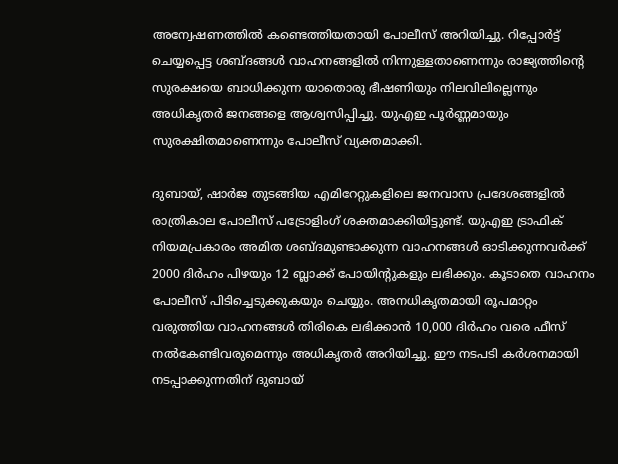അന്വേഷണത്തിൽ കണ്ടെത്തിയതായി പോലീസ് അറിയിച്ചു. റിപ്പോർട്ട് ചെയ്യപ്പെട്ട ശബ്ദങ്ങൾ വാഹനങ്ങളിൽ നിന്നുള്ളതാണെന്നും രാജ്യത്തിന്റെ സുരക്ഷയെ ബാധിക്കുന്ന യാതൊരു ഭീഷണിയും നിലവിലില്ലെന്നും അധികൃതർ ജനങ്ങളെ ആശ്വസിപ്പിച്ചു. യുഎഇ പൂർണ്ണമായും സുരക്ഷിതമാണെന്നും പോലീസ് വ്യക്തമാക്കി.

ദുബായ്, ഷാർജ തുടങ്ങിയ എമിറേറ്റുകളിലെ ജനവാസ പ്രദേശങ്ങളിൽ രാത്രികാല പോലീസ് പട്രോളിംഗ് ശക്തമാക്കിയിട്ടുണ്ട്. യുഎഇ ട്രാഫിക് നിയമപ്രകാരം അമിത ശബ്ദമുണ്ടാക്കുന്ന വാഹനങ്ങൾ ഓടിക്കുന്നവർക്ക് 2000 ദിർഹം പിഴയും 12 ബ്ലാക്ക് പോയിന്റുകളും ലഭിക്കും. കൂടാതെ വാഹനം പോലീസ് പിടിച്ചെടുക്കുകയും ചെയ്യും. അനധികൃതമായി രൂപമാറ്റം വരുത്തിയ വാഹനങ്ങൾ തിരികെ ലഭിക്കാൻ 10,000 ദിർഹം വരെ ഫീസ് നൽകേണ്ടിവരുമെന്നും അധികൃതർ അറിയിച്ചു. ഈ നടപടി കർശനമായി നടപ്പാക്കുന്നതിന് ദുബായ്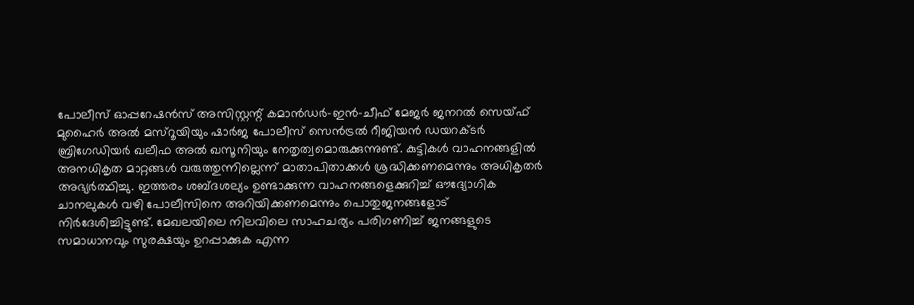പോലീസ് ഓപ്പറേഷൻസ് അസിസ്റ്റന്റ് കമാൻഡർ-ഇൻ-ചീഫ് മേജർ ജനറൽ സെയ്ഫ് മുഹൈർ അൽ മസ്‌റൂയിയും ഷാർജ പോലീസ് സെൻട്രൽ റീജിയൻ ഡയറക്ടർ ബ്രിഗേഡിയർ ഖലീഫ അൽ ഖസൂനിയും നേതൃത്വമൊരുക്കുന്നുണ്ട്. കുട്ടികൾ വാഹനങ്ങളിൽ അനധികൃത മാറ്റങ്ങൾ വരുത്തുന്നില്ലെന്ന് മാതാപിതാക്കൾ ശ്രദ്ധിക്കണമെന്നും അധികൃതർ അഭ്യർത്ഥിച്ചു. ഇത്തരം ശബ്ദശല്യം ഉണ്ടാക്കുന്ന വാഹനങ്ങളെക്കുറിച്ച് ഔദ്യോഗിക ചാനലുകൾ വഴി പോലീസിനെ അറിയിക്കണമെന്നും പൊതുജനങ്ങളോട് നിർദേശിച്ചിട്ടുണ്ട്. മേഖലയിലെ നിലവിലെ സാഹചര്യം പരിഗണിച്ച് ജനങ്ങളുടെ സമാധാനവും സുരക്ഷയും ഉറപ്പാക്കുക എന്ന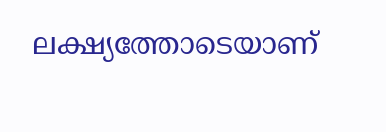ലക്ഷ്യത്തോടെയാണ്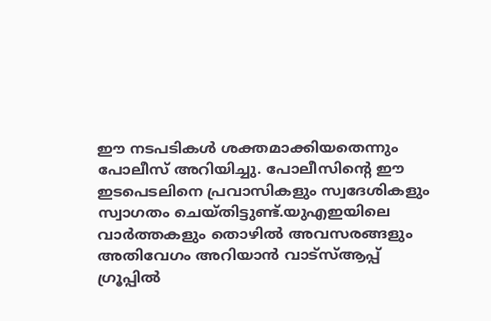ഈ നടപടികൾ ശക്തമാക്കിയതെന്നും പോലീസ് അറിയിച്ചു. പോലീസിന്റെ ഈ ഇടപെടലിനെ പ്രവാസികളും സ്വദേശികളും സ്വാഗതം ചെയ്തിട്ടുണ്ട്.യുഎഇയിലെ വാർത്തകളും തൊഴിൽ അവസരങ്ങളും അതിവേഗം അറിയാൻ വാട്സ്ആപ്പ് ഗ്രൂപ്പിൽ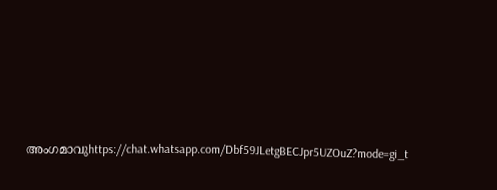അംഗമാവുhttps://chat.whatsapp.com/Dbf59JLetgBECJpr5UZOuZ?mode=gi_t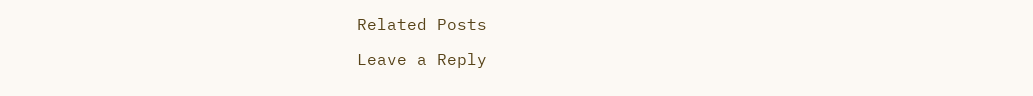Related Posts

Leave a Reply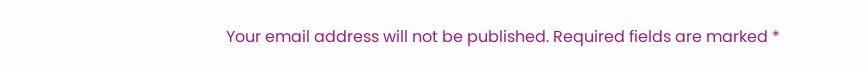Your email address will not be published. Required fields are marked *